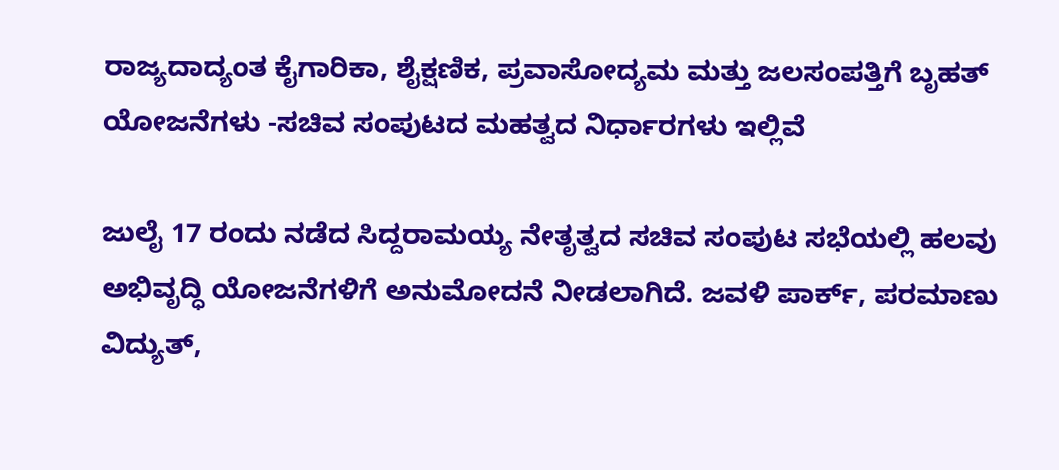ರಾಜ್ಯದಾದ್ಯಂತ ಕೈಗಾರಿಕಾ, ಶೈಕ್ಷಣಿಕ, ಪ್ರವಾಸೋದ್ಯಮ ಮತ್ತು ಜಲಸಂಪತ್ತಿಗೆ ಬೃಹತ್ ಯೋಜನೆಗಳು -ಸಚಿವ ಸಂಪುಟದ ಮಹತ್ವದ ನಿರ್ಧಾರಗಳು ಇಲ್ಲಿವೆ

ಜುಲೈ 17 ರಂದು ನಡೆದ ಸಿದ್ದರಾಮಯ್ಯ ನೇತೃತ್ವದ ಸಚಿವ ಸಂಪುಟ ಸಭೆಯಲ್ಲಿ ಹಲವು ಅಭಿವೃದ್ಧಿ ಯೋಜನೆಗಳಿಗೆ ಅನುಮೋದನೆ ನೀಡಲಾಗಿದೆ. ಜವಳಿ ಪಾರ್ಕ್, ಪರಮಾಣು ವಿದ್ಯುತ್,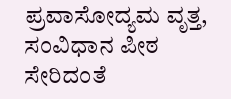ಪ್ರವಾಸೋದ್ಯಮ ವೃತ್ತ, ಸಂವಿಧಾನ ಪೀಠ ಸೇರಿದಂತೆ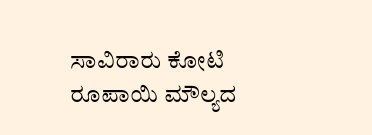ಸಾವಿರಾರು ಕೋಟಿ ರೂಪಾಯಿ ಮೌಲ್ಯದ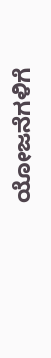ಯೋಜನೆಗಳಿಗೆ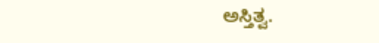ಅಸ್ತಿತ್ವ.